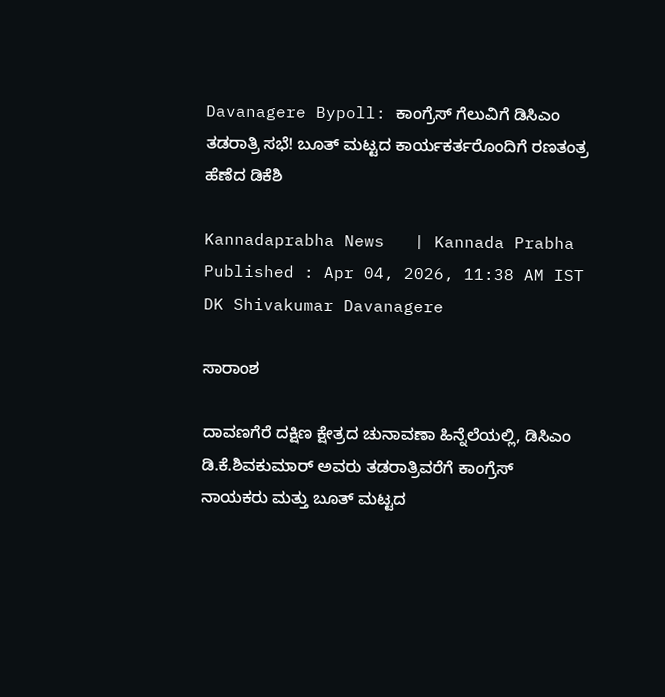Davanagere Bypoll: ಕಾಂಗ್ರೆಸ್ ಗೆಲುವಿಗೆ ಡಿಸಿಎಂ ತಡರಾತ್ರಿ ಸಭೆ! ಬೂತ್ ಮಟ್ಟದ ಕಾರ್ಯಕರ್ತರೊಂದಿಗೆ ರಣತಂತ್ರ ಹೆಣೆದ ಡಿಕೆಶಿ

Kannadaprabha News   | Kannada Prabha
Published : Apr 04, 2026, 11:38 AM IST
DK Shivakumar Davanagere

ಸಾರಾಂಶ

ದಾವಣಗೆರೆ ದಕ್ಷಿಣ ಕ್ಷೇತ್ರದ ಚುನಾವಣಾ ಹಿನ್ನೆಲೆಯಲ್ಲಿ, ಡಿಸಿಎಂ ಡಿ.ಕೆ.ಶಿವಕುಮಾರ್ ಅವರು ತಡರಾತ್ರಿವರೆಗೆ ಕಾಂಗ್ರೆಸ್ ನಾಯಕರು ಮತ್ತು ಬೂತ್ ಮಟ್ಟದ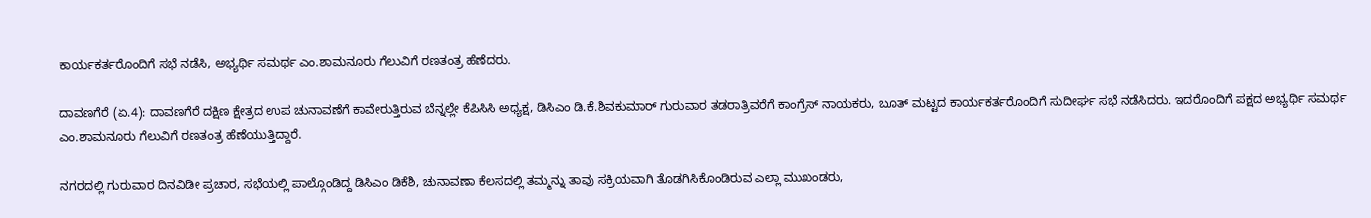ಕಾರ್ಯಕರ್ತರೊಂದಿಗೆ ಸಭೆ ನಡೆಸಿ, ಅಭ್ಯರ್ಥಿ ಸಮರ್ಥ ಎಂ.ಶಾಮನೂರು ಗೆಲುವಿಗೆ ರಣತಂತ್ರ ಹೆಣೆದರು.

ದಾವಣಗೆರೆ (ಏ.4): ದಾವಣಗೆರೆ ದಕ್ಷಿಣ ಕ್ಷೇತ್ರದ ಉಪ ಚುನಾವಣೆಗೆ ಕಾವೇರುತ್ತಿರುವ ಬೆನ್ನಲ್ಲೇ ಕೆಪಿಸಿಸಿ ಅಧ್ಯಕ್ಷ, ಡಿಸಿಎಂ ಡಿ.ಕೆ.ಶಿವಕುಮಾರ್‌ ಗುರುವಾರ ತಡರಾತ್ರಿವರೆಗೆ ಕಾಂಗ್ರೆಸ್ ನಾಯಕರು, ಬೂತ್ ಮಟ್ಟದ ಕಾರ್ಯಕರ್ತರೊಂದಿಗೆ ಸುದೀರ್ಘ ಸಭೆ ನಡೆಸಿದರು. ಇದರೊಂದಿಗೆ ಪಕ್ಷದ ಅಭ್ಯರ್ಥಿ ಸಮರ್ಥ ಎಂ.ಶಾಮನೂರು ಗೆಲುವಿಗೆ ರಣತಂತ್ರ ಹೆಣೆಯುತ್ತಿದ್ದಾರೆ.

ನಗರದಲ್ಲಿ ಗುರುವಾರ ದಿನವಿಡೀ ಪ್ರಚಾರ, ಸಭೆಯಲ್ಲಿ ಪಾಲ್ಗೊಂಡಿದ್ದ ಡಿಸಿಎಂ ಡಿಕೆಶಿ, ಚುನಾವಣಾ ಕೆಲಸದಲ್ಲಿ ತಮ್ಮನ್ನು ತಾವು ಸಕ್ರಿಯವಾಗಿ ತೊಡಗಿಸಿಕೊಂಡಿರುವ ಎಲ್ಲಾ ಮುಖಂಡರು,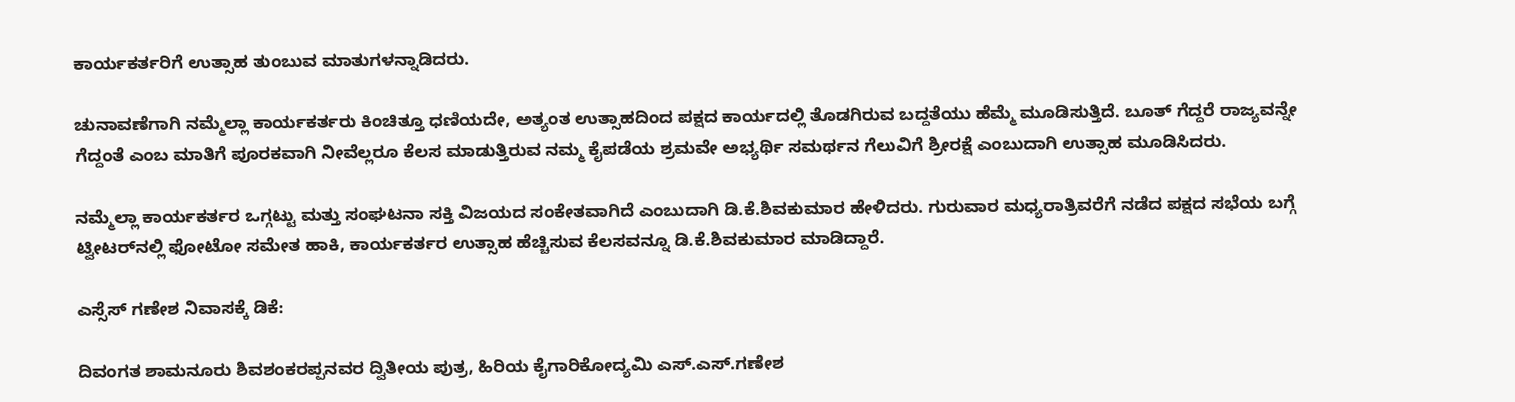ಕಾರ್ಯಕರ್ತರಿಗೆ ಉತ್ಸಾಹ ತುಂಬುವ ಮಾತುಗಳನ್ನಾಡಿದರು.

ಚುನಾವಣೆಗಾಗಿ ನಮ್ಮೆಲ್ಲಾ ಕಾರ್ಯಕರ್ತರು ಕಿಂಚಿತ್ತೂ ಧಣಿಯದೇ, ಅತ್ಯಂತ ಉತ್ಸಾಹದಿಂದ ಪಕ್ಷದ ಕಾರ್ಯದಲ್ಲಿ ತೊಡಗಿರುವ ಬದ್ದತೆಯು ಹೆಮ್ಮೆ ಮೂಡಿಸುತ್ತಿದೆ. ಬೂತ್ ಗೆದ್ದರೆ ರಾಜ್ಯವನ್ನೇ ಗೆದ್ದಂತೆ ಎಂಬ ಮಾತಿಗೆ ಪೂರಕವಾಗಿ ನೀವೆಲ್ಲರೂ ಕೆಲಸ ಮಾಡುತ್ತಿರುವ ನಮ್ಮ ಕೈಪಡೆಯ ಶ್ರಮವೇ ಅಭ್ಯರ್ಥಿ ಸಮರ್ಥನ ಗೆಲುವಿಗೆ ಶ್ರೀರಕ್ಷೆ ಎಂಬುದಾಗಿ ಉತ್ಸಾಹ ಮೂಡಿಸಿದರು.

ನಮ್ಮೆಲ್ಲಾ ಕಾರ್ಯಕರ್ತರ ಒಗ್ಗಟ್ಟು ಮತ್ತು ಸಂಘಟನಾ ಸಕ್ತಿ ವಿಜಯದ ಸಂಕೇತವಾಗಿದೆ ಎಂಬುದಾಗಿ ಡಿ.ಕೆ.ಶಿವಕುಮಾರ ಹೇಳಿದರು. ಗುರುವಾರ ಮಧ್ಯರಾತ್ರಿವರೆಗೆ ನಡೆದ ಪಕ್ಷದ ಸಭೆಯ ಬಗ್ಗೆ ಟ್ವೀಟರ್‌ನಲ್ಲಿ ಫೋಟೋ ಸಮೇತ ಹಾಕಿ, ಕಾರ್ಯಕರ್ತರ ಉತ್ಸಾಹ ಹೆಚ್ಚಿಸುವ ಕೆಲಸವನ್ನೂ ಡಿ.ಕೆ.ಶಿವಕುಮಾರ ಮಾಡಿದ್ದಾರೆ.

ಎಸ್ಸೆಸ್ ಗಣೇಶ ನಿವಾಸಕ್ಕೆ ಡಿಕೆ:

ದಿವಂಗತ ಶಾಮನೂರು ಶಿವಶಂಕರಪ್ಪನವರ ದ್ವಿತೀಯ ಪುತ್ರ, ಹಿರಿಯ ಕೈಗಾರಿಕೋದ್ಯಮಿ ಎಸ್.ಎಸ್.ಗಣೇಶ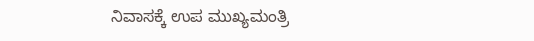ನಿವಾಸಕ್ಕೆ ಉಪ ಮುಖ್ಯಮಂತ್ರಿ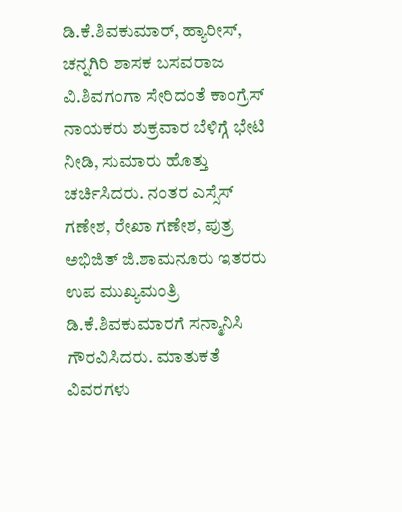ಡಿ.ಕೆ.ಶಿವಕುಮಾರ್‌, ಹ್ಯಾರೀಸ್‌, ಚನ್ನಗಿರಿ ಶಾಸಕ ಬಸವರಾಜ ವಿ.ಶಿವಗಂಗಾ ಸೇರಿದಂತೆ ಕಾಂಗ್ರೆಸ್ ನಾಯಕರು ಶುಕ್ರವಾರ ಬೆಳಿಗ್ಗೆ ಭೇಟಿ ನೀಡಿ, ಸುಮಾರು ಹೊತ್ತು ಚರ್ಚಿಸಿದರು. ನಂತರ ಎಸ್ಸೆಸ್ ಗಣೇಶ, ರೇಖಾ ಗಣೇಶ, ಪುತ್ರ ಅಭಿಜಿತ್ ಜಿ.ಶಾಮನೂರು ಇತರರು ಉಪ ಮುಖ್ಯಮಂತ್ರಿ ಡಿ.ಕೆ.ಶಿವಕುಮಾರಗೆ ಸನ್ಮಾನಿಸಿ ಗೌರವಿಸಿದರು. ಮಾತುಕತೆ ವಿವರಗಳು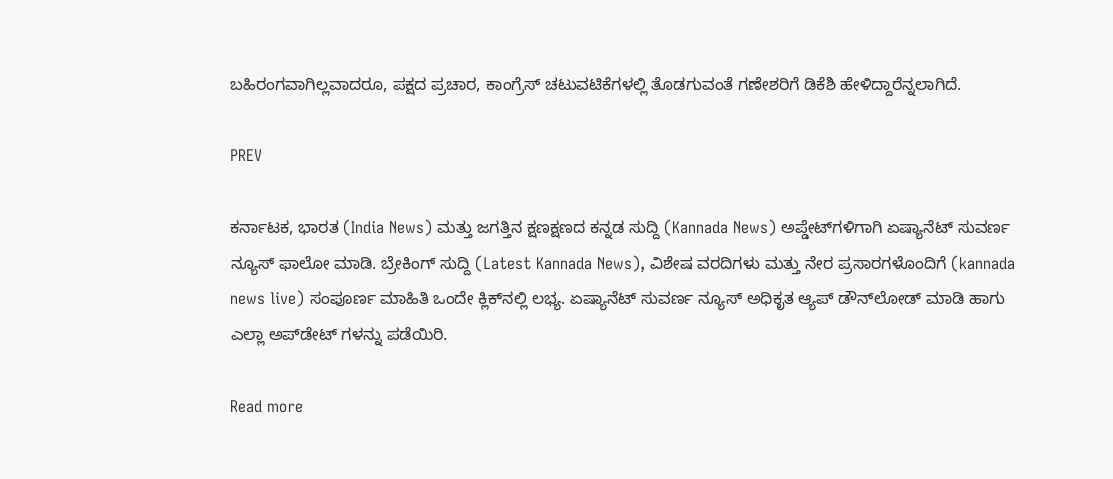ಬಹಿರಂಗವಾಗಿಲ್ಲವಾದರೂ, ಪಕ್ಷದ ಪ್ರಚಾರ, ಕಾಂಗ್ರೆಸ್ ಚಟುವಟಿಕೆಗಳಲ್ಲಿ ತೊಡಗುವಂತೆ ಗಣೇಶರಿಗೆ ಡಿಕೆಶಿ ಹೇಳಿದ್ದಾರೆನ್ನಲಾಗಿದೆ.

PREV

ಕರ್ನಾಟಕ, ಭಾರತ (India News) ಮತ್ತು ಜಗತ್ತಿನ ಕ್ಷಣಕ್ಷಣದ ಕನ್ನಡ ಸುದ್ದಿ (Kannada News) ಅಪ್ಡೇಟ್‌ಗಳಿಗಾಗಿ ಏಷ್ಯಾನೆಟ್ ಸುವರ್ಣ ನ್ಯೂಸ್‌ ಫಾಲೋ ಮಾಡಿ. ಬ್ರೇಕಿಂಗ್ ಸುದ್ದಿ (Latest Kannada News), ವಿಶೇಷ ವರದಿಗಳು ಮತ್ತು ನೇರ ಪ್ರಸಾರಗಳೊಂದಿಗೆ (kannada news live) ಸಂಪೂರ್ಣ ಮಾಹಿತಿ ಒಂದೇ ಕ್ಲಿಕ್‌ನಲ್ಲಿ ಲಭ್ಯ. ಏಷ್ಯಾನೆಟ್ ಸುವರ್ಣ ನ್ಯೂಸ್ ಅಧಿಕೃತ ಆ್ಯಪ್ ಡೌನ್‌ಲೋಡ್ ಮಾಡಿ ಹಾಗು ಎಲ್ಲಾ ಅಪ್‌ಡೇಟ್ ಗಳನ್ನು ಪಡೆಯಿರಿ.

Read more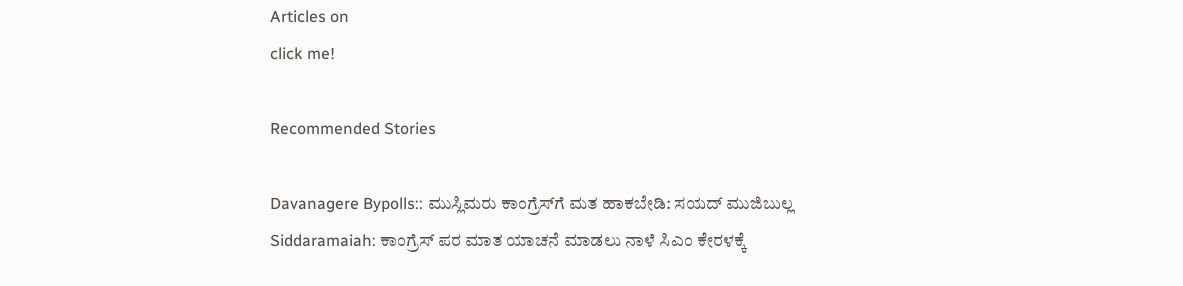Articles on
click me!

Recommended Stories

Davanagere Bypolls:: ಮುಸ್ಲಿಮರು ಕಾಂಗ್ರೆಸ್‌ಗೆ ಮತ ಹಾಕಬೇಡಿ: ಸಯದ್ ಮುಜಿಬುಲ್ಲ
Siddaramaiah: ಕಾಂಗ್ರೆಸ್ ಪರ ಮಾತ ಯಾಚನೆ ಮಾಡಲು ನಾಳೆ ಸಿಎಂ ಕೇರಳಕ್ಕೆ